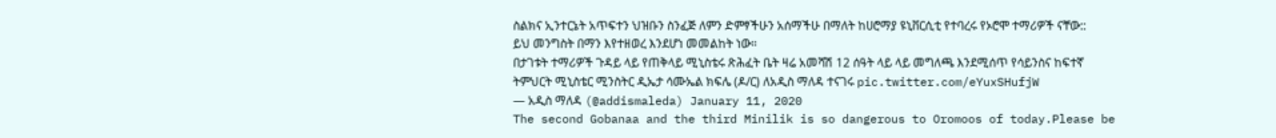ስልክና ኢንተርኔት አጥፍተን ህዝቡን ስንፈጅ ለምን ድምፃችሁን አሰማችሁ በማለት ከሀሮማያ ዩኒቨርሲቲ የተባረሩ የኦሮሞ ተማሪዎች ናቸው::
ይህ መንግስት በማን እየተዘወረ እንደሆነ መመልከት ነው።
በታገቱት ተማሪዎች ጉዳይ ላይ የጠቅላይ ሚኒስቴሩ ጽሕፈት ቤት ዛሬ አመሻሽ 12 ሰዓት ላይ ላይ መግለጫ እንደሚሰጥ የሳይንስና ከፍተኛ ትምህርት ሚኒስቴር ሚንስትር ዲኤታ ሳሙኤል ክፍሌ (ዶ/ር) ለአዲስ ማለዳ ተናገሩ pic.twitter.com/eYuxSHufjW
— አዲስ ማለዳ (@addismaleda) January 11, 2020
The second Gobanaa and the third Minilik is so dangerous to Oromoos of today.Please be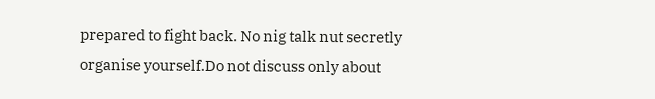prepared to fight back. No nig talk nut secretly organise yourself.Do not discuss only about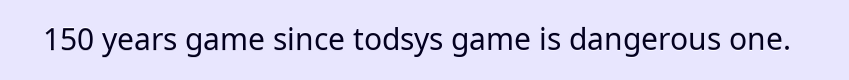150 years game since todsys game is dangerous one.